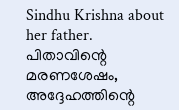Sindhu Krishna about her father. പിതാവിന്റെ മരണശേഷം, അദ്ദേഹത്തിന്റെ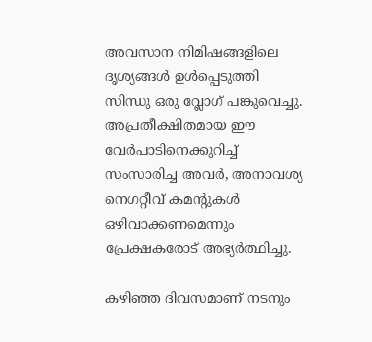അവസാന നിമിഷങ്ങളിലെ ദൃശ്യങ്ങൾ ഉൾപ്പെടുത്തി സിന്ധു ഒരു വ്ലോഗ് പങ്കുവെച്ചു. അപ്രതീക്ഷിതമായ ഈ വേർപാടിനെക്കുറിച്ച് സംസാരിച്ച അവർ, അനാവശ്യ നെഗറ്റീവ് കമന്റുകൾ ഒഴിവാക്കണമെന്നും പ്രേക്ഷകരോട് അഭ്യർത്ഥിച്ചു.

കഴിഞ്ഞ ദിവസമാണ് നടനും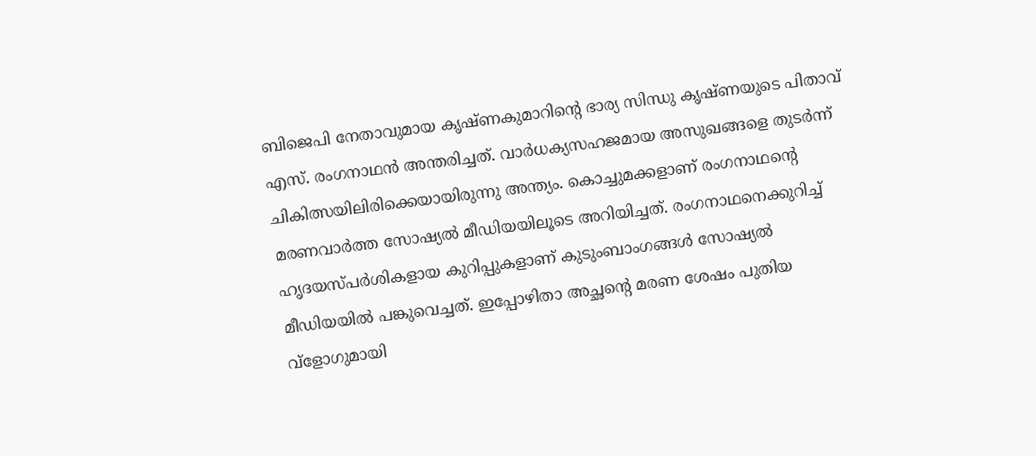ബിജെപി നേതാവുമായ കൃഷ്ണകുമാറിന്റെ ഭാര്യ സിന്ധു കൃഷ്ണയുടെ പിതാവ് എസ്. രംഗനാഥൻ അന്തരിച്ചത്. വാർധക്യസഹജമായ അസുഖങ്ങളെ തുടർന്ന് ചികിത്സയിലിരിക്കെയായിരുന്നു അന്ത്യം. കൊച്ചുമക്കളാണ് രംഗനാഥന്റെ മരണവാർത്ത സോഷ്യൽ മീഡിയയിലൂടെ അറിയിച്ചത്. രംഗനാഥനെക്കുറിച്ച് ഹൃദയസ്പർശികളായ കുറിപ്പുകളാണ് കുടുംബാംഗങ്ങൾ‌ സോഷ്യൽ മീഡിയയിൽ പങ്കുവെച്ചത്. ഇപ്പോഴിതാ അച്ഛന്റെ മരണ ശേഷം പുതിയ വ്ളോഗുമായി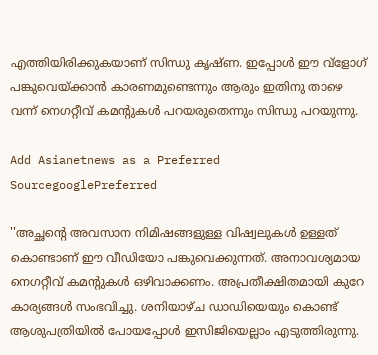എത്തിയിരിക്കുകയാണ് സിന്ധു കൃഷ്ണ. ഇപ്പോൾ ഈ വ്ളോഗ് പങ്കുവെയ്ക്കാൻ കാരണമുണ്ടെന്നും ആരും ഇതിനു താഴെ വന്ന് നെഗറ്റീവ് കമന്റുകൾ പറയരുതെന്നും സിന്ധു പറയുന്നു.

Add Asianetnews as a Preferred SourcegooglePreferred

''അച്ഛന്റെ അവസാന നിമിഷങ്ങളുള്ള വിഷ്വലുകൾ ഉള്ളത് കൊണ്ടാണ് ഈ വീഡിയോ പങ്കുവെക്കുന്നത്. അനാവശ്യമായ നെഗറ്റീവ് കമന്റുകൾ ഒഴിവാക്കണം. അപ്രതീക്ഷിതമായി കുറേ കാര്യങ്ങൾ സംഭവിച്ചു. ശനിയാഴ്ച ഡാഡിയെയും കൊണ്ട് ആശുപത്രിയിൽ പോയപ്പോൾ ഇസിജിയെല്ലാം എടുത്തിരുന്നു.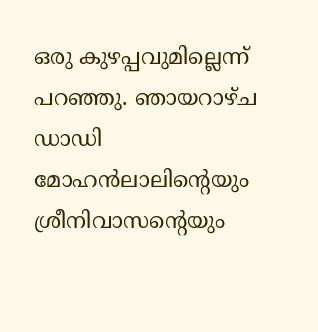ഒരു കുഴപ്പവുമില്ലെന്ന് പറഞ്ഞു. ഞായറാഴ്ച ഡാഡി മോഹൻലാലിന്റെയും ശ്രീനിവാസന്റെയും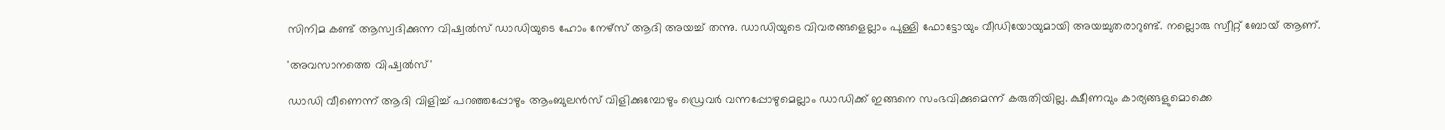സിനിമ കണ്ട് ആസ്വദിക്കുന്ന വിഷ്വൽസ് ഡാഡിയുടെ ഹോം നേഴ്സ് ആദി അയച്ച് തന്നു. ഡാഡിയുടെ വിവരങ്ങളെല്ലാം പുള്ളി ഫോട്ടോയും വീഡിയോയുമായി അയച്ചുതരാറുണ്ട്. നല്ലൊരു സ്വീറ്റ് ബോയ് ആണ്.

'അവസാനത്തെ വിഷ്വൽസ്'

ഡാഡി വീണെന്ന് ആദി വിളിച്ച് പറഞ്ഞപ്പോഴും ആംബുലൻസ് വിളിക്കുമ്പോഴും ഡ്രെവർ വന്നപ്പോഴുമെല്ലാം ഡാഡിക്ക് ഇങ്ങനെ സംഭവിക്കുമെന്ന് കരുതിയില്ല. ക്ഷീണവും കാര്യങ്ങളുമൊക്കെ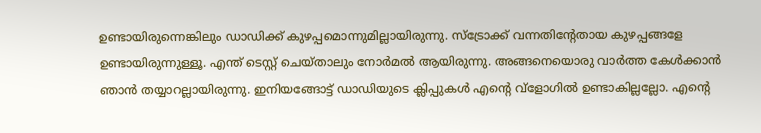ഉണ്ടായിരുന്നെങ്കിലും ഡാഡിക്ക് കുഴപ്പമൊന്നുമില്ലായിരുന്നു. സ്ട്രോക്ക് വന്നതിന്റേതായ കുഴപ്പങ്ങളേ ഉണ്ടായിരുന്നുള്ളൂ. എന്ത് ടെസ്റ്റ് ചെയ്താലും നോർമൽ ആയിരുന്നു. അങ്ങനെയൊരു വാർത്ത കേൾക്കാൻ ഞാൻ‌ തയ്യാറല്ലായിരുന്നു. ഇനിയങ്ങോട്ട് ഡാഡിയുടെ ക്ലിപ്പുകൾ എന്റെ വ്ളോഗിൽ ഉണ്ടാകില്ലല്ലോ. എന്റെ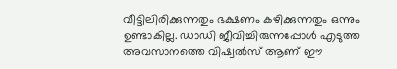വീട്ടിലിരിക്കുന്നതും ഭക്ഷണം കഴിക്കുന്നതും ഒന്നും ഉണ്ടാകില്ല. ഡാഡി ജീവിച്ചിരുന്നപ്പോൾ എടുത്ത അവസാനത്തെ വിഷ്വൽസ് ആണ് ഈ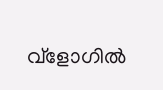വ്ളോഗിൽ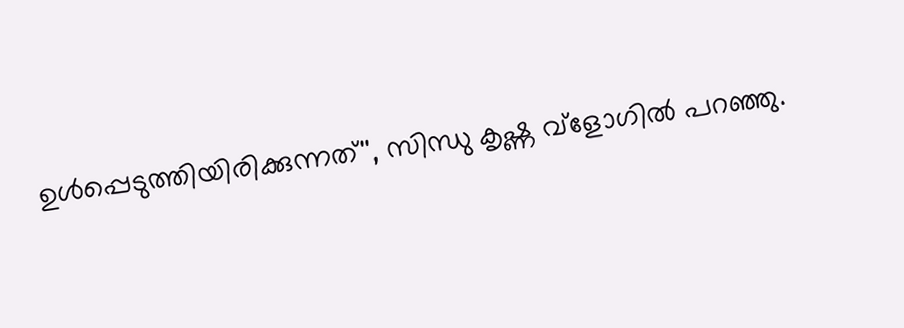ഉൾപ്പെടുത്തിയിരിക്കുന്നത്'', സിന്ധു കൃഷ്ണ വ്ളോഗിൽ പറഞ്ഞു.